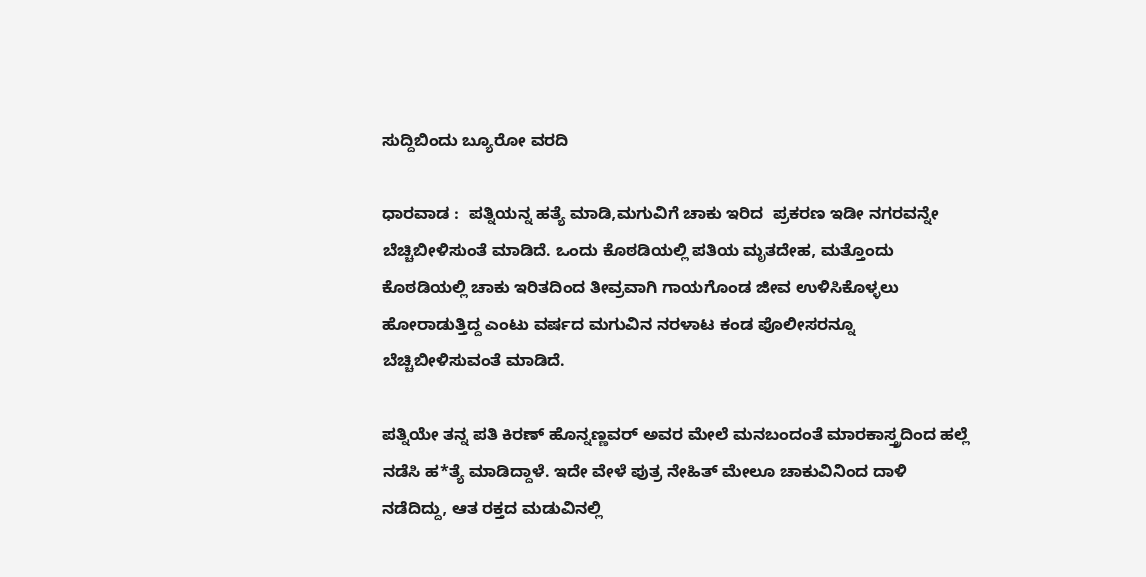ಸುದ್ದಿಬಿಂದು ಬ್ಯೂರೋ ವರದಿ

ಧಾರವಾಡ :  ಪತ್ನಿಯನ್ನ ಹತ್ಯೆ ಮಾಡಿ,ಮಗುವಿಗೆ ಚಾಕು ಇರಿದ  ಪ್ರಕರಣ ಇಡೀ ನಗರವನ್ನೇ ಬೆಚ್ಚಿಬೀಳಿಸುಂತೆ ಮಾಡಿದೆ. ಒಂದು ಕೊಠಡಿಯಲ್ಲಿ ಪತಿಯ ಮೃತದೇಹ, ಮತ್ತೊಂದು ಕೊಠಡಿಯಲ್ಲಿ ಚಾಕು ಇರಿತದಿಂದ ತೀವ್ರವಾಗಿ ಗಾಯಗೊಂಡ ಜೀವ ಉಳಿಸಿಕೊಳ್ಳಲು ಹೋರಾಡುತ್ತಿದ್ದ ಎಂಟು ವರ್ಷದ ಮಗುವಿನ ನರಳಾಟ ಕಂಡ ಪೊಲೀಸರನ್ನೂ ಬೆಚ್ಚಿಬೀಳಿಸುವಂತೆ ಮಾಡಿದೆ.

ಪತ್ನಿಯೇ ತನ್ನ ಪತಿ ಕಿರಣ್ ಹೊನ್ನಣ್ಣವರ್ ಅವರ ಮೇಲೆ ಮನಬಂದಂತೆ ಮಾರಕಾಸ್ತ್ರದಿಂದ ಹಲ್ಲೆ ನಡೆಸಿ ಹ*ತ್ಯೆ ಮಾಡಿದ್ದಾಳೆ. ಇದೇ ವೇಳೆ ಪುತ್ರ ನೇಹಿತ್ ಮೇಲೂ ಚಾಕುವಿನಿಂದ ದಾಳಿ ನಡೆದಿದ್ದು, ಆತ ರಕ್ತದ ಮಡುವಿನಲ್ಲಿ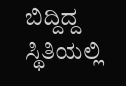ಬಿದ್ದಿದ್ದ ಸ್ಥಿತಿಯಲ್ಲಿ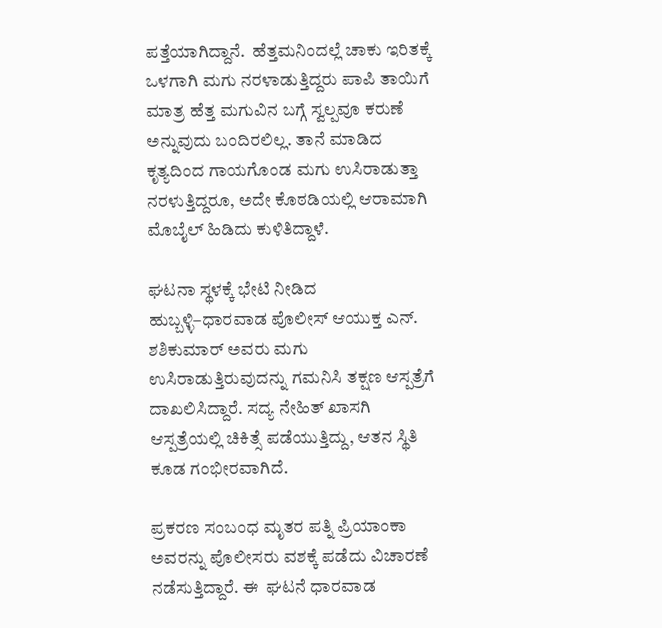ಪತ್ತೆಯಾಗಿದ್ದಾನೆ.  ಹೆತ್ತಮನಿಂದಲ್ಲೆ ಚಾಕು ಇರಿತಕ್ಕೆ ಒಳಗಾಗಿ ಮಗು ನರಳಾಡುತ್ತಿದ್ದರು ಪಾಪಿ ತಾಯಿಗೆ ಮಾತ್ರ ಹೆತ್ತ ಮಗುವಿನ ಬಗ್ಗೆ ಸ್ವಲ್ಪವೂ ಕರುಣೆ ಅನ್ನುವುದು ಬಂದಿರಲಿಲ್ಲ. ತಾನೆ ಮಾಡಿದ ಕೃತ್ಯದಿಂದ ಗಾಯಗೊಂಡ ಮಗು ಉಸಿರಾಡುತ್ತಾ ನರಳುತ್ತಿದ್ದರೂ, ಅದೇ ಕೊಠಡಿಯಲ್ಲಿ ಆರಾಮಾಗಿ ಮೊಬೈಲ್ ಹಿಡಿದು ಕುಳಿತಿದ್ದಾಳೆ.

ಘಟನಾ ಸ್ಥಳಕ್ಕೆ ಭೇಟಿ ನೀಡಿದ ಹುಬ್ಬಳ್ಳಿ–ಧಾರವಾಡ ಪೊಲೀಸ್ ಆಯುಕ್ತ ಎನ್. ಶಶಿಕುಮಾರ್ ಅವರು ಮಗು ಉಸಿರಾಡುತ್ತಿರುವುದನ್ನು ಗಮನಿಸಿ ತಕ್ಷಣ ಆಸ್ಪತ್ರೆಗೆ ದಾಖಲಿಸಿದ್ದಾರೆ. ಸದ್ಯ ನೇಹಿತ್ ಖಾಸಗಿ ಆಸ್ಪತ್ರೆಯಲ್ಲಿ ಚಿಕಿತ್ಸೆ ಪಡೆಯುತ್ತಿದ್ದು, ಆತನ ಸ್ಥಿತಿ ಕೂಡ ಗಂಭೀರವಾಗಿದೆ.

ಪ್ರಕರಣ ಸಂಬಂಧ ಮೃತರ ಪತ್ನಿ ಪ್ರಿಯಾಂಕಾ ಅವರನ್ನು ಪೊಲೀಸರು ವಶಕ್ಕೆ ಪಡೆದು ವಿಚಾರಣೆ ನಡೆಸುತ್ತಿದ್ದಾರೆ. ಈ  ಘಟನೆ ಧಾರವಾಡ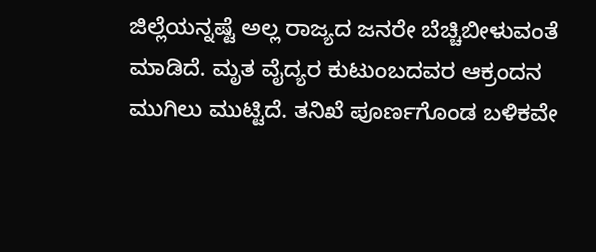ಜಿಲ್ಲೆಯನ್ನಷ್ಟೆ ಅಲ್ಲ ರಾಜ್ಯದ ಜನರೇ ಬೆಚ್ಚಿಬೀಳುವಂತೆ ಮಾಡಿದೆ. ಮೃತ ವೈದ್ಯರ ಕುಟುಂಬದವರ ಆಕ್ರಂದನ ಮುಗಿಲು ಮುಟ್ಟಿದೆ. ತನಿಖೆ ಪೂರ್ಣಗೊಂಡ ಬಳಿಕವೇ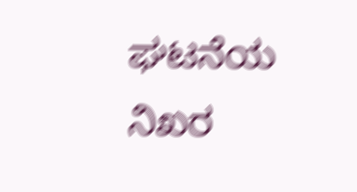ಘಟನೆಯ ನಿಖರ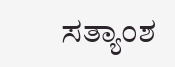ಸತ್ಯಾಂಶ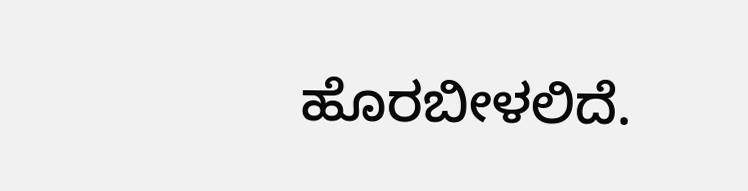ಹೊರಬೀಳಲಿದೆ.